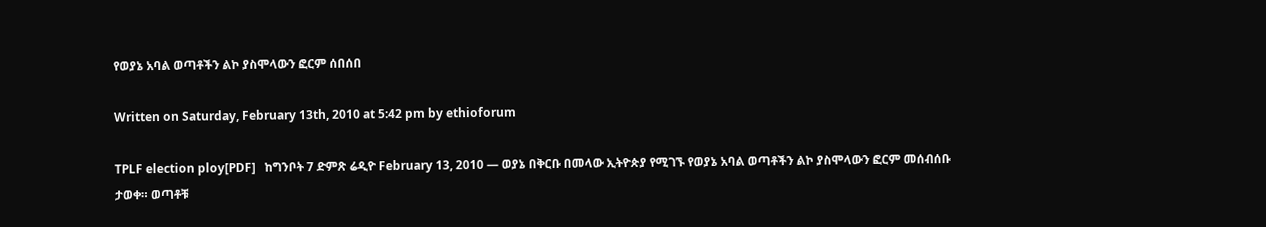የወያኔ አባል ወጣቶችን ልኮ ያስሞላውን ፎርም ሰበሰበ

Written on Saturday, February 13th, 2010 at 5:42 pm by ethioforum

TPLF election ploy[PDF]   ከግንቦት 7 ድምጽ ሬዲዮ February 13, 2010 — ወያኔ በቅርቡ በመላው ኢትዮጵያ የሚገኙ የወያኔ አባል ወጣቶችን ልኮ ያስሞላውን ፎርም መሰብሰቡ ታወቀ። ወጣቶቹ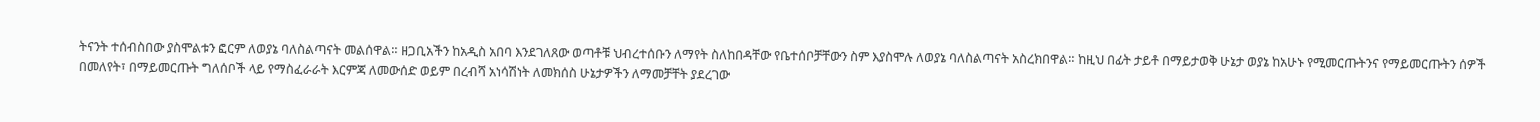ትናንት ተሰብስበው ያስሞልቱን ፎርም ለወያኔ ባለስልጣናት መልሰዋል። ዘጋቢአችን ከአዲስ አበባ እንደገለጸው ወጣቶቹ ህብረተሰቡን ለማየት ስለከበዳቸው የቤተሰቦቻቸውን ስም እያስሞሉ ለወያኔ ባለስልጣናት አስረክበዋል። ከዚህ በፊት ታይቶ በማይታወቅ ሁኔታ ወያኔ ከአሁኑ የሚመርጡትንና የማይመርጡትን ሰዎች በመለየት፣ በማይመርጡት ግለሰቦች ላይ የማስፈራራት እርምጃ ለመውሰድ ወይም በረብሻ አነሳሽነት ለመክሰስ ሁኔታዎችን ለማመቻቸት ያደረገው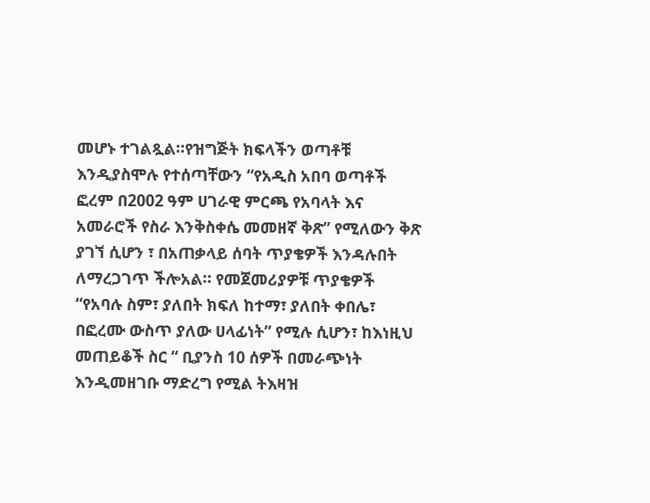መሆኑ ተገልጿል።የዝግጅት ክፍላችን ወጣቶቹ እንዲያስሞሉ የተሰጣቸውን “የአዲስ አበባ ወጣቶች ፎረም በ2002 ዓም ሀገራዊ ምርጫ የአባላት እና አመራሮች የስራ እንቅስቀሴ መመዘኛ ቅጽ” የሚለውን ቅጽ ያገኘ ሲሆን ፣ በአጠቃላይ ሰባት ጥያቄዎች እንዳሉበት ለማረጋገጥ ችሎአል። የመጀመሪያዎቹ ጥያቄዎች “የአባሉ ስም፣ ያለበት ክፍለ ከተማ፣ ያለበት ቀበሌ፣ በፎረሙ ውስጥ ያለው ሀላፊነት” የሚሉ ሲሆን፣ ከእነዚህ መጠይቆች ስር “ ቢያንስ 10 ሰዎች በመራጭነት እንዲመዘገቡ ማድረግ የሚል ትእዛዝ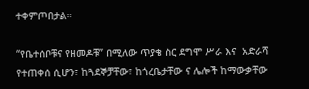ተቀምጦበታል።

“የቤተሰቦቹና የዘመዶቹ” በሚለው ጥያቄ ስር ደግሞ ሥራ እና  አድራሻ የተጠቀሰ ሲሆን፣ ከጓደኞቻቸው፣ ከጎረቤታቸው ና ሌሎች ከማውቃቸው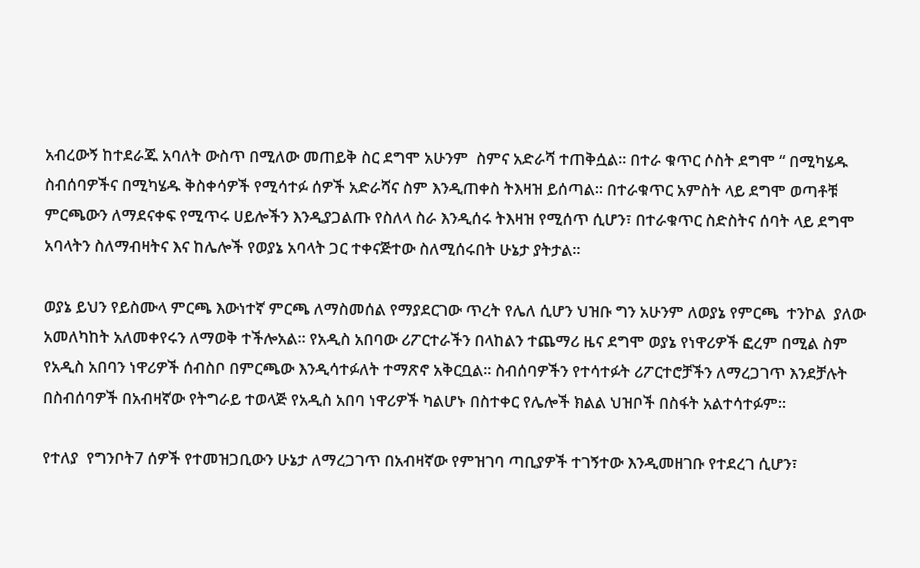አብረውኝ ከተደራጁ አባለት ውስጥ በሚለው መጠይቅ ስር ደግሞ አሁንም  ስምና አድራሻ ተጠቅሷል። በተራ ቁጥር ሶስት ደግሞ “ በሚካሄዱ ስብሰባዎችና በሚካሄዱ ቅስቀሳዎች የሚሳተፉ ሰዎች አድራሻና ስም እንዲጠቀስ ትእዛዝ ይሰጣል። በተራቁጥር አምስት ላይ ደግሞ ወጣቶቹ ምርጫውን ለማደናቀፍ የሚጥሩ ሀይሎችን እንዲያጋልጡ የስለላ ስራ እንዲሰሩ ትእዛዝ የሚሰጥ ሲሆን፣ በተራቁጥር ስድስትና ሰባት ላይ ደግሞ አባላትን ስለማብዛትና እና ከሌሎች የወያኔ አባላት ጋር ተቀናጅተው ስለሚሰሩበት ሁኔታ ያትታል።

ወያኔ ይህን የይስሙላ ምርጫ እውነተኛ ምርጫ ለማስመሰል የማያደርገው ጥረት የሌለ ሲሆን ህዝቡ ግን አሁንም ለወያኔ የምርጫ  ተንኮል  ያለው አመለካከት አለመቀየሩን ለማወቅ ተችሎአል። የአዲስ አበባው ሪፖርተራችን በላከልን ተጨማሪ ዜና ደግሞ ወያኔ የነዋሪዎች ፎረም በሚል ስም የአዲስ አበባን ነዋሪዎች ሰብስቦ በምርጫው እንዲሳተፉለት ተማጽኖ አቅርቧል። ስብሰባዎችን የተሳተፉት ሪፖርተሮቻችን ለማረጋገጥ እንደቻሉት በስብሰባዎች በአብዛኛው የትግራይ ተወላጅ የአዲስ አበባ ነዋሪዎች ካልሆኑ በስተቀር የሌሎች ክልል ህዝቦች በስፋት አልተሳተፉም።

የተለያ  የግንቦት7 ሰዎች የተመዝጋቢውን ሁኔታ ለማረጋገጥ በአብዛኛው የምዝገባ ጣቢያዎች ተገኝተው እንዲመዘገቡ የተደረገ ሲሆን፣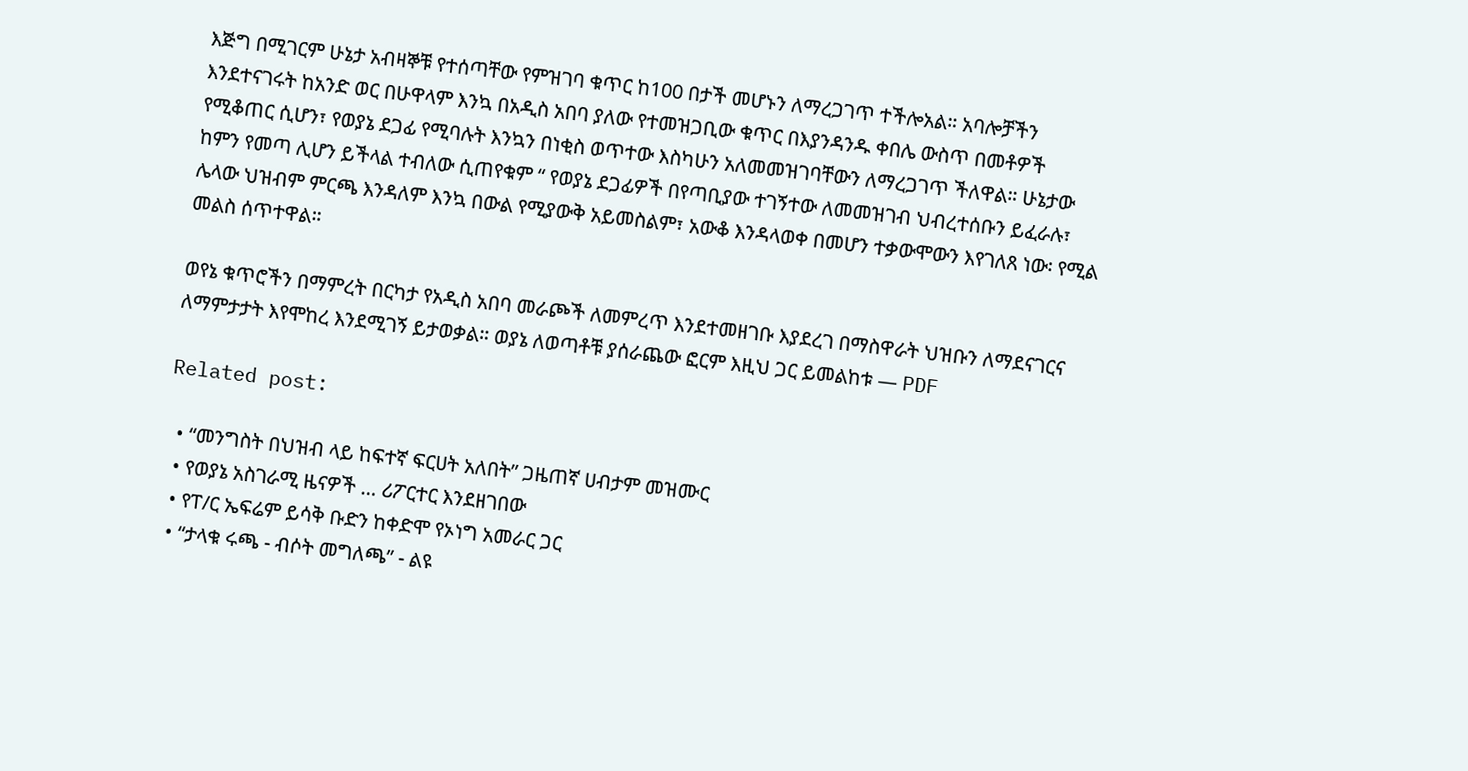እጅግ በሚገርም ሁኔታ አብዛኞቹ የተሰጣቸው የምዝገባ ቁጥር ከ100 በታች መሆኑን ለማረጋገጥ ተችሎአል። አባሎቻችን እንደተናገሩት ከአንድ ወር በሁዋላም እንኳ በአዲስ አበባ ያለው የተመዝጋቢው ቁጥር በእያንዳንዱ ቀበሌ ውስጥ በመቶዎች የሚቆጠር ሲሆን፣ የወያኔ ደጋፊ የሚባሉት እንኳን በነቂስ ወጥተው እስካሁን አለመመዝገባቸውን ለማረጋገጥ ችለዋል። ሁኔታው ከምን የመጣ ሊሆን ይችላል ተብለው ሲጠየቁም “ የወያኔ ደጋፊዎች በየጣቢያው ተገኝተው ለመመዝገብ ህብረተሰቡን ይፈራሉ፣ ሌላው ህዝብም ምርጫ እንዳለም እንኳ በውል የሚያውቅ አይመስልም፣ አውቆ እንዳላወቀ በመሆን ተቃውሞውን እየገለጸ ነው፡ የሚል መልስ ሰጥተዋል።

ወየኔ ቁጥሮችን በማምረት በርካታ የአዲስ አበባ መራጮች ለመምረጥ እንደተመዘገቡ እያደረገ በማስዋራት ህዝቡን ለማደናገርና ለማምታታት እየሞከረ እንደሚገኝ ይታወቃል። ወያኔ ለወጣቶቹ ያሰራጨው ፎርም እዚህ ጋር ይመልከቱ — PDF

Related post:

  • “መንግስት በህዝብ ላይ ከፍተኛ ፍርሀት አለበት” ጋዜጠኛ ሀብታም መዝሙር
  • የወያኔ አስገራሚ ዜናዎች … ሪፖርተር እንደዘገበው
  • የፐ/ር ኤፍሬም ይሳቅ ቡድን ከቀድሞ የኦነግ አመራር ጋር
  • “ታላቁ ሩጫ - ብሶት መግለጫ” - ልዩ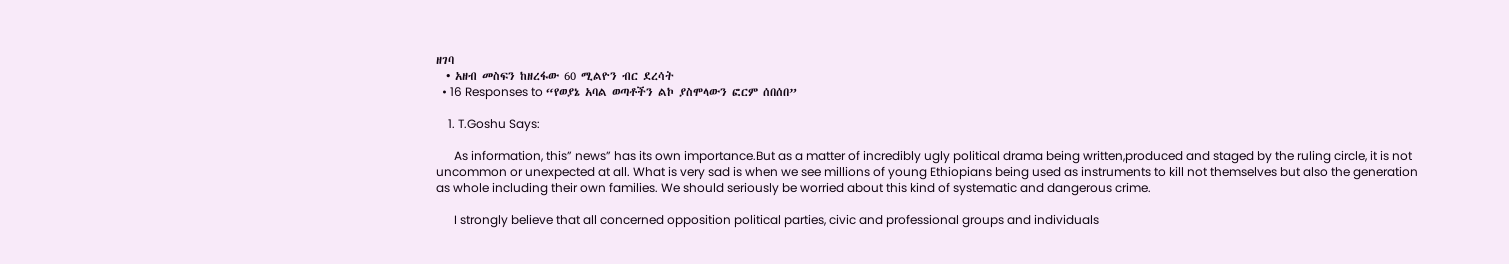ዘገባ
  • አዘብ መስፍን ከዘረፋው 60 ሚልዮን ብር ደረሳት
  • 16 Responses to “የወያኔ አባል ወጣቶችን ልኮ ያስሞላውን ፎርም ሰበሰበ”

    1. T.Goshu Says:

      As information, this” news” has its own importance.But as a matter of incredibly ugly political drama being written,produced and staged by the ruling circle, it is not uncommon or unexpected at all. What is very sad is when we see millions of young Ethiopians being used as instruments to kill not themselves but also the generation as whole including their own families. We should seriously be worried about this kind of systematic and dangerous crime.

      I strongly believe that all concerned opposition political parties, civic and professional groups and individuals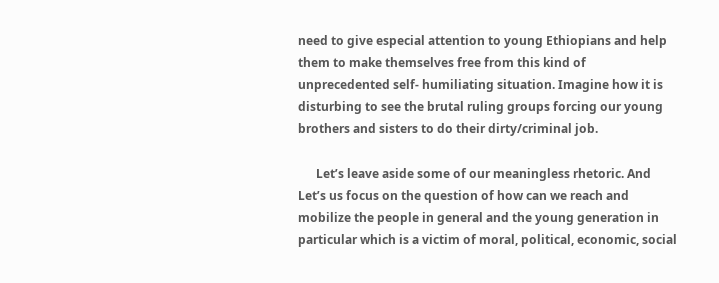need to give especial attention to young Ethiopians and help them to make themselves free from this kind of unprecedented self- humiliating situation. Imagine how it is disturbing to see the brutal ruling groups forcing our young brothers and sisters to do their dirty/criminal job.

      Let’s leave aside some of our meaningless rhetoric. And Let’s us focus on the question of how can we reach and mobilize the people in general and the young generation in particular which is a victim of moral, political, economic, social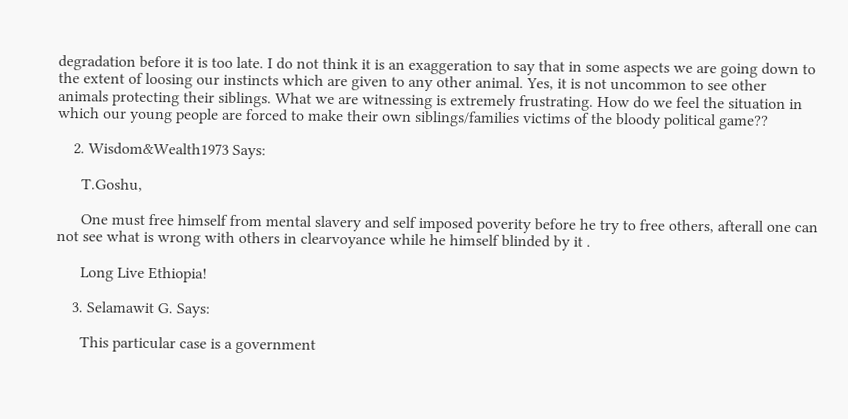degradation before it is too late. I do not think it is an exaggeration to say that in some aspects we are going down to the extent of loosing our instincts which are given to any other animal. Yes, it is not uncommon to see other animals protecting their siblings. What we are witnessing is extremely frustrating. How do we feel the situation in which our young people are forced to make their own siblings/families victims of the bloody political game??

    2. Wisdom&Wealth1973 Says:

      T.Goshu,

      One must free himself from mental slavery and self imposed poverity before he try to free others, afterall one can not see what is wrong with others in clearvoyance while he himself blinded by it .

      Long Live Ethiopia!

    3. Selamawit G. Says:

      This particular case is a government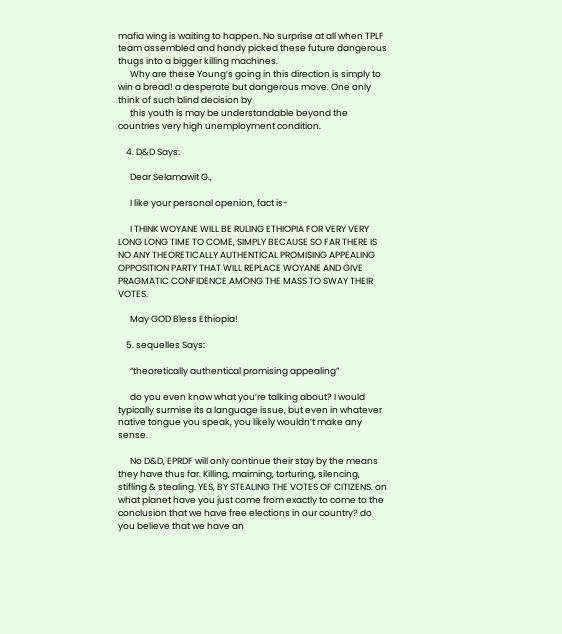mafia wing is waiting to happen. No surprise at all when TPLF team assembled and handy picked these future dangerous thugs into a bigger killing machines.
      Why are these Young’s going in this direction is simply to win a bread! a desperate but dangerous move. One only think of such blind decision by
      this youth is may be understandable beyond the countries very high unemployment condition.

    4. D&D Says:

      Dear Selamawit G.,

      I like your personal openion, fact is-

      I THINK WOYANE WILL BE RULING ETHIOPIA FOR VERY VERY LONG LONG TIME TO COME, SIMPLY BECAUSE SO FAR THERE IS NO ANY THEORETICALLY AUTHENTICAL PROMISING APPEALING OPPOSITION PARTY THAT WILL REPLACE WOYANE AND GIVE PRAGMATIC CONFIDENCE AMONG THE MASS TO SWAY THEIR VOTES.

      May GOD Bless Ethiopia!

    5. sequelles Says:

      “theoretically authentical promising appealing”

      do you even know what you’re talking about? I would typically surmise its a language issue, but even in whatever native tongue you speak, you likely wouldn’t make any sense.

      No D&D, EPRDF will only continue their stay by the means they have thus far. Killing, maiming, torturing, silencing, stifling & stealing. YES, BY STEALING THE VOTES OF CITIZENS. on what planet have you just come from exactly to come to the conclusion that we have free elections in our country? do you believe that we have an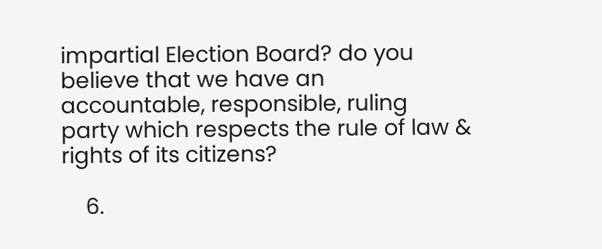impartial Election Board? do you believe that we have an accountable, responsible, ruling party which respects the rule of law & rights of its citizens?

    6.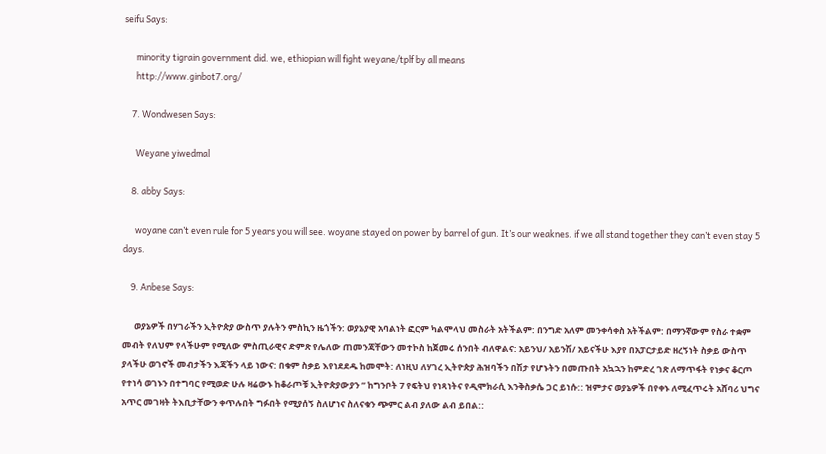seifu Says:

      minority tigrain government did. we, ethiopian will fight weyane/tplf by all means
      http://www.ginbot7.org/

    7. Wondwesen Says:

      Weyane yiwedmal

    8. abby Says:

      woyane can’t even rule for 5 years you will see. woyane stayed on power by barrel of gun. It’s our weaknes. if we all stand together they can’t even stay 5 days.

    9. Anbese Says:

      ወያኔዎች በሃገራችን ኢትዮጵያ ውስጥ ያሉትን ምስኪን ዜጎችን: ወያኔያዊ አባልነት ፎርም ካልሞላህ መስራት አትችልም: በንግድ አለም መንቀሳቀስ አትችልም: በማንኛውም የስራ ተቋም መብት የለህም የላችሁም የሚለው ምስጢራዊና ድምጽ የሌለው ጠመንጃቸውን መተኮስ ከጀመሩ ሰንበት ብለዋልና: አይንህ/ አይንሽ/ አይናችሁ እያየ በአፓርታይድ ዘረኝነት ስቃይ ውስጥ ያላችሁ ወገኖች መብታችን እጃችን ላይ ነውና: በቁም ስቃይ እየነደደዱ ከመሞት: ለነዚህ ለሃገረ ኢትዮጵያ ሕዝባችን በሽታ የሆኑትን በመጡበት አኳኋን ከምድረ ገጽ ለማጥፋት የነቃና ቆርጦ የተነሳ ወገኑን በተግባር የሚወድ ሁሉ ዛሬውኑ ከቆራጦቹ ኢትዮጵያውያን ” ከግንቦት 7 የፍትህ የነጻነትና የዲሞክራሲ እንቅስቃሴ ጋር ይነሱ:: ዝምታና ወያኔዎች በየቀኑ ለሚፈጥሩት አሸባሪ ህግና አጥር መገዛት ትእቢታቸውን ቀጥሉበት ግፉበት የሚያሰኝ ስለሆነና ስለናቁን ጭምር ልብ ያለው ልብ ይበል::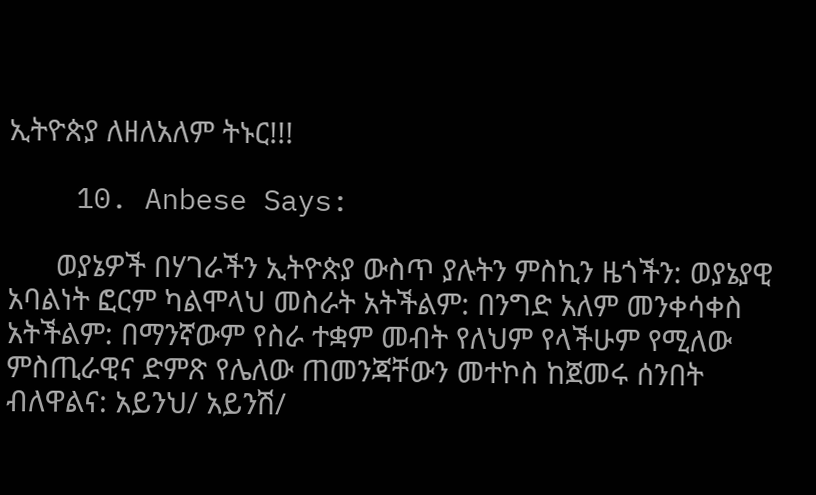ኢትዮጵያ ለዘለአለም ትኑር!!!

    10. Anbese Says:

      ወያኔዎች በሃገራችን ኢትዮጵያ ውስጥ ያሉትን ምስኪን ዜጎችን: ወያኔያዊ አባልነት ፎርም ካልሞላህ መስራት አትችልም: በንግድ አለም መንቀሳቀስ አትችልም: በማንኛውም የስራ ተቋም መብት የለህም የላችሁም የሚለው ምስጢራዊና ድምጽ የሌለው ጠመንጃቸውን መተኮስ ከጀመሩ ሰንበት ብለዋልና: አይንህ/ አይንሽ/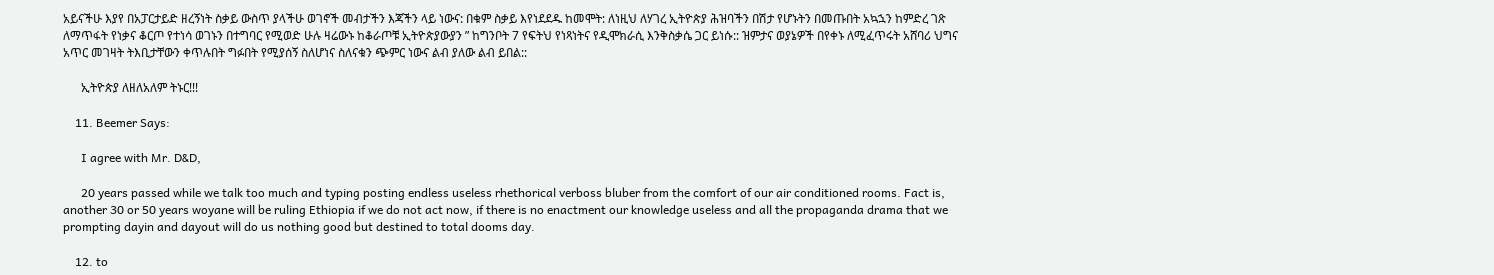አይናችሁ እያየ በአፓርታይድ ዘረኝነት ስቃይ ውስጥ ያላችሁ ወገኖች መብታችን እጃችን ላይ ነውና: በቁም ስቃይ እየነደደዱ ከመሞት: ለነዚህ ለሃገረ ኢትዮጵያ ሕዝባችን በሽታ የሆኑትን በመጡበት አኳኋን ከምድረ ገጽ ለማጥፋት የነቃና ቆርጦ የተነሳ ወገኑን በተግባር የሚወድ ሁሉ ዛሬውኑ ከቆራጦቹ ኢትዮጵያውያን ” ከግንቦት 7 የፍትህ የነጻነትና የዲሞክራሲ እንቅስቃሴ ጋር ይነሱ:: ዝምታና ወያኔዎች በየቀኑ ለሚፈጥሩት አሸባሪ ህግና አጥር መገዛት ትእቢታቸውን ቀጥሉበት ግፉበት የሚያሰኝ ስለሆነና ስለናቁን ጭምር ነውና ልብ ያለው ልብ ይበል::

      ኢትዮጵያ ለዘለአለም ትኑር!!!

    11. Beemer Says:

      I agree with Mr. D&D,

      20 years passed while we talk too much and typing posting endless useless rhethorical verboss bluber from the comfort of our air conditioned rooms. Fact is, another 30 or 50 years woyane will be ruling Ethiopia if we do not act now, if there is no enactment our knowledge useless and all the propaganda drama that we prompting dayin and dayout will do us nothing good but destined to total dooms day.

    12. to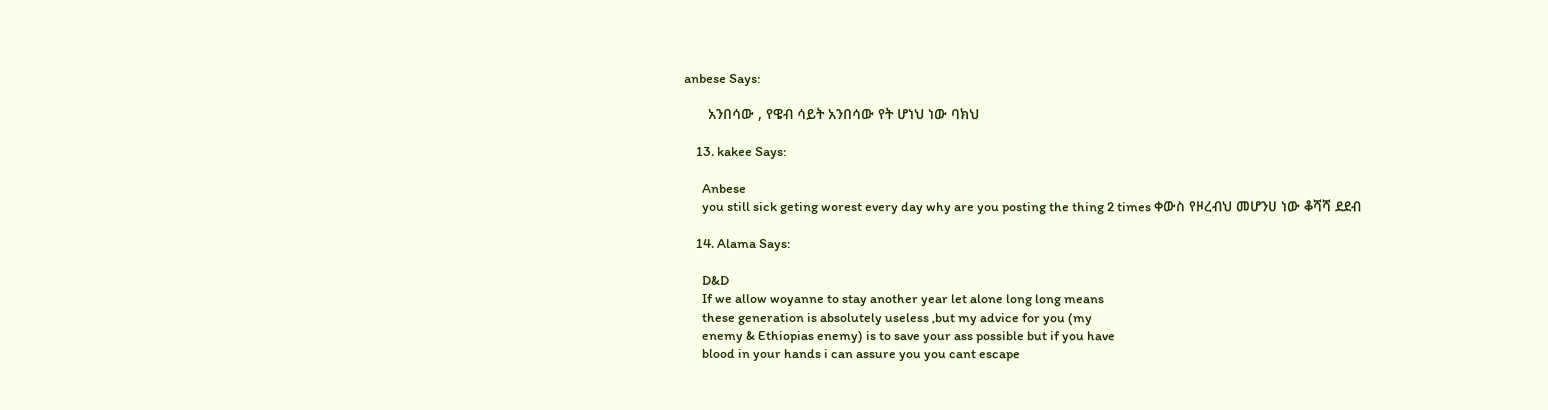anbese Says:

      አንበሳው , የዌብ ሳይት አንበሳው የት ሆነህ ነው ባክህ

    13. kakee Says:

      Anbese
      you still sick geting worest every day why are you posting the thing 2 times ቀውስ የዞረብህ መሆንሀ ነው ቆሻሻ ደደብ

    14. Alama Says:

      D&D
      If we allow woyanne to stay another year let alone long long means
      these generation is absolutely useless ,but my advice for you (my
      enemy & Ethiopias enemy) is to save your ass possible but if you have
      blood in your hands i can assure you you cant escape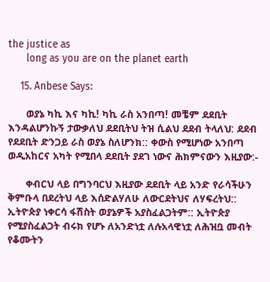the justice as
      long as you are on the planet earth

    15. Anbese Says:

      ወያኔ ካኪ እና ካኪ! ካኪ ራስ አንበጣ! መቼም ደደቢት እንዳልሆንኩኝ ታውቃለህ ደደቢትህ ትዝ ሲልህ ደደብ ትላለህ: ደደብ የደደቢት ድንጋይ ራስ ወያኔ ስለሆንክ:: ቀውስ የሚሆነው አንበጣ ወዲአከርና አካት የሚበላ ደደቢት ያደገ ነውና ሕክምናውን እዚያው:-

      ቀብርህ ላይ በግንባርህ እዚያው ደደቢት ላይ አንድ የራሳችሁን ቅምቡላ በደረትህ ላይ እሰድልሃለሁ ለውርደትህና ለሃፍረትህ:: ኢትዮጵያ ነቀርሳ ፋሽስት ወያኔዎች አያስፈልጋትም:: ኢትዮጵያ የሚያስፈልጋት ብሩክ የሆኑ ለአንድነቷ ለሉአላዊነቷ ለሕዝቧ መብት የቆሙትን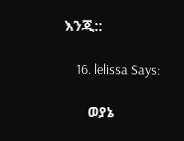እንጂ::

    16. lelissa Says:

      ወያኔ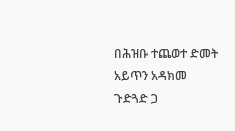በሕዝቡ ተጨወተ ድመት አይጥን አዳክመ ጉድጓድ ጋ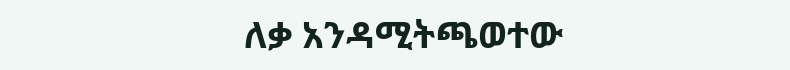ለቃ አንዳሚትጫወተው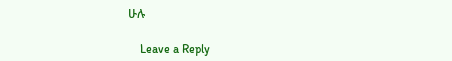ሁሉ

    Leave a Reply